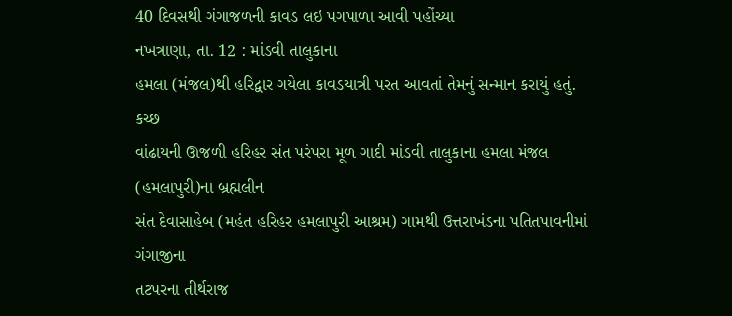40 દિવસથી ગંગાજળની કાવડ લઇ પગપાળા આવી પહોંચ્યા
નખત્રાણા, તા. 12 : માંડવી તાલુકાના
હમલા (મંજલ)થી હરિદ્વાર ગયેલા કાવડયાત્રી પરત આવતાં તેમનું સન્માન કરાયું હતું. કચ્છ
વાંઢાયની ઊજળી હરિહર સંત પરંપરા મૂળ ગાદી માંડવી તાલુકાના હમલા મંજલ (હમલાપુરી)ના બ્રહ્મલીન
સંત દેવાસાહેબ (મહંત હરિહર હમલાપુરી આશ્રમ) ગામથી ઉત્તરાખંડના પતિતપાવનીમાં ગંગાજીના
તટપરના તીર્થરાજ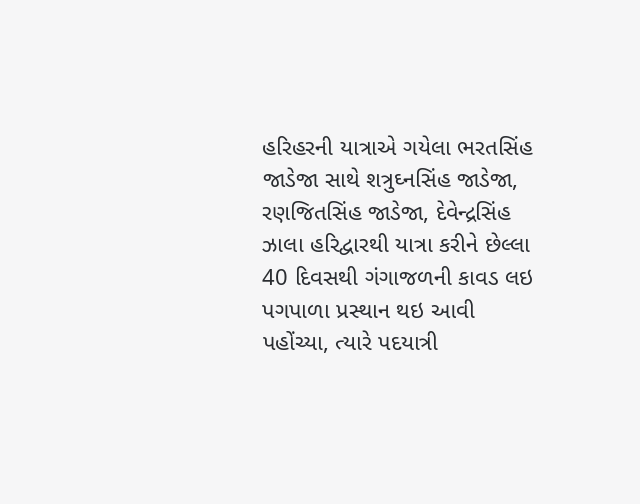હરિહરની યાત્રાએ ગયેલા ભરતસિંહ જાડેજા સાથે શત્રુઘ્નસિંહ જાડેજા, રણજિતસિંહ જાડેજા, દેવેન્દ્રસિંહ ઝાલા હરિદ્વારથી યાત્રા કરીને છેલ્લા 40 દિવસથી ગંગાજળની કાવડ લઇ પગપાળા પ્રસ્થાન થઇ આવી પહોંચ્યા, ત્યારે પદયાત્રી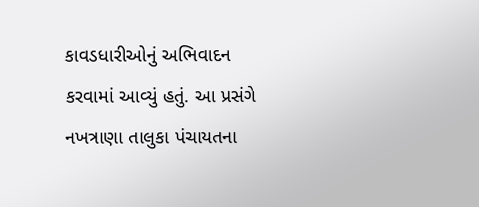કાવડધારીઓનું અભિવાદન
કરવામાં આવ્યું હતું. આ પ્રસંગે નખત્રાણા તાલુકા પંચાયતના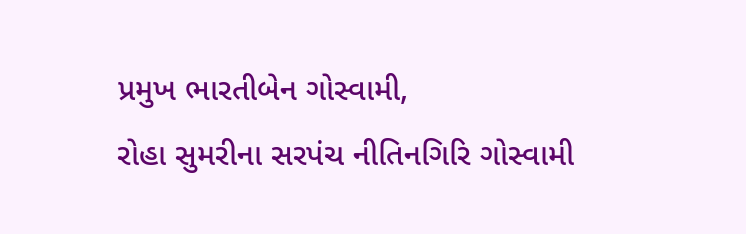પ્રમુખ ભારતીબેન ગોસ્વામી,
રોહા સુમરીના સરપંચ નીતિનગિરિ ગોસ્વામી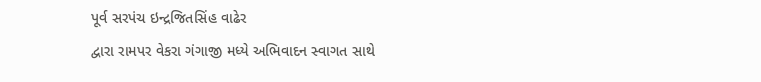પૂર્વ સરપંચ ઇન્દ્રજિતસિંહ વાઢેર
દ્વારા રામપર વેકરા ગંગાજી મધ્યે અભિવાદન સ્વાગત સાથે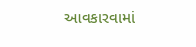આવકારવામાં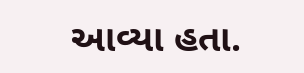આવ્યા હતા.